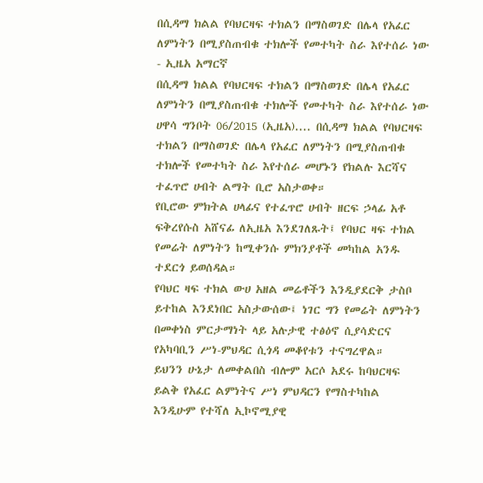በሲዳማ ክልል የባህርዛፍ ተክልን በማስወገድ በሌላ የአፈር ለምነትን በሚያስጠብቁ ተክሎች የመተካት ስራ እየተሰራ ነው - ኢዜአ አማርኛ
በሲዳማ ክልል የባህርዛፍ ተክልን በማስወገድ በሌላ የአፈር ለምነትን በሚያስጠብቁ ተክሎች የመተካት ስራ እየተሰራ ነው
ሀዋሳ ግንቦት 06/2015 (ኢዜአ).... በሲዳማ ክልል የባህርዛፍ ተክልን በማስወገድ በሌላ የአፈር ለምነትን በሚያስጠብቁ ተክሎች የመተካት ስራ እየተሰራ መሆኑን የክልሉ እርሻና ተፈጥሮ ሀብት ልማት ቢሮ አስታወቀ።
የቢሮው ምክትል ሀላፊና የተፈጥሮ ሀብት ዘርፍ ኃላፊ አቶ ፍቅረየሱስ አሸናፊ ለኢዜአ እንደገለጹት፤ የባህር ዛፍ ተክል የመሬት ለምነትን ከሚቀንሱ ምክንያቶች መካከል አንዱ ተደርጎ ይወሰዳል።
የባህር ዛፍ ተክል ውሀ አዘል መሬቶችን እንዲያደርቅ ታስቦ ይተከል እንደነበር አስታውሰው፤ ነገር ግን የመሬት ለምነትን በመቀነስ ምርታማነት ላይ አሉታዊ ተፅዕኖ ሲያሳድርና የአካባቢን ሥነ-ምህዳር ሲጎዳ መቆየቱን ተናግረዋል።
ይህንን ሁኔታ ለመቀልበስ ብሎም አርሶ አደሩ ከባህርዛፍ ይልቅ የአፈር ልምነትና ሥነ ምህዳርን የማስተካከል እንዲሁም የተሻለ ኢኮኖሚያዊ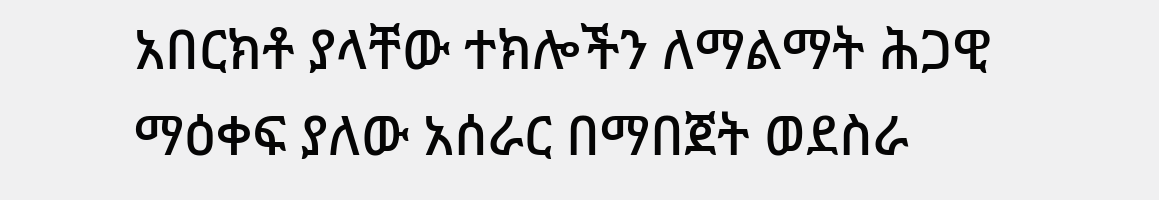አበርክቶ ያላቸው ተክሎችን ለማልማት ሕጋዊ ማዕቀፍ ያለው አሰራር በማበጀት ወደስራ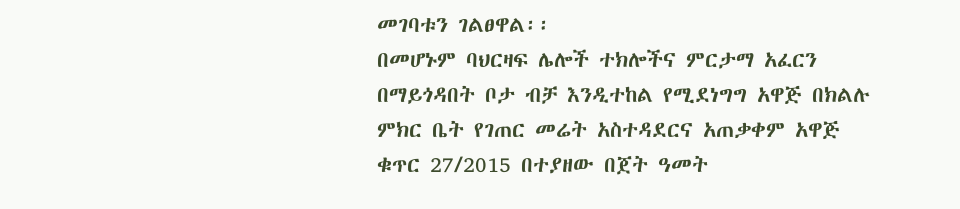መገባቱን ገልፀዋል፡፡
በመሆኑም ባህርዛፍ ሌሎች ተክሎችና ምርታማ አፈርን በማይጎዳበት ቦታ ብቻ እንዲተከል የሚደነግግ አዋጅ በክልሉ ምክር ቤት የገጠር መሬት አስተዳደርና አጠቃቀም አዋጅ ቁጥር 27/2015 በተያዘው በጀት ዓመት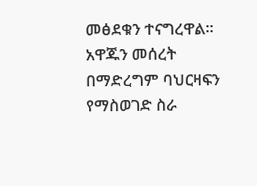መፅደቁን ተናግረዋል፡፡
አዋጁን መሰረት በማድረግም ባህርዛፍን የማስወገድ ስራ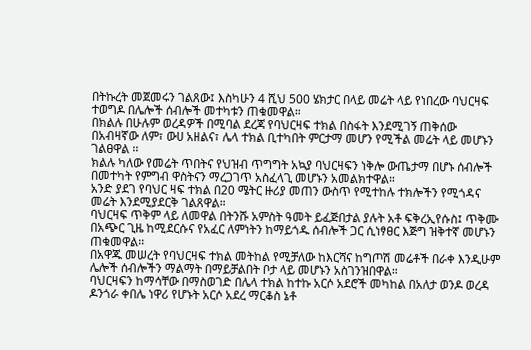በትኩረት መጀመሩን ገልጸው፤ እስካሁን 4 ሺህ 500 ሄክታር በላይ መሬት ላይ የነበረው ባህርዛፍ ተወግዶ በሌሎች ሰብሎች መተካቱን ጠቁመዋል።
በክልሉ በሁሉም ወረዳዎች በሚባል ደረጃ የባህርዛፍ ተክል በስፋት እንደሚገኝ ጠቅሰው በአብዛኛው ለም፣ ውሀ አዘልና፣ ሌላ ተክል ቢተካበት ምርታማ መሆን የሚችል መሬት ላይ መሆኑን ገልፀዋል ፡፡
ክልሉ ካለው የመሬት ጥበትና የህዝብ ጥግግት አኳያ ባህርዛፍን ነቅሎ ውጤታማ በሆኑ ሰብሎች በመተካት የምግብ ዋስትናን ማረጋገጥ አስፈላጊ መሆኑን አመልክተዋል።
አንድ ያደገ የባህር ዛፍ ተክል በ20 ሜትር ዙሪያ መጠን ውስጥ የሚተከሉ ተክሎችን የሚጎዳና መሬት እንደሚያደርቅ ገልጸዋል።
ባህርዛፍ ጥቅም ላይ ለመዋል በትንሹ አምስት ዓመት ይፈጅበታል ያሉት አቶ ፍቅረኢየሱስ፤ ጥቅሙ በአጭር ጊዜ ከሚደርሱና የአፈር ለምነትን ከማይጎዱ ሰብሎች ጋር ሲነፃፀር እጅግ ዝቅተኛ መሆኑን ጠቁመዋል፡፡
በአዋጁ መሠረት የባህርዛፍ ተክል መትከል የሚቻለው ከእርሻና ከግጦሽ መሬቶች በራቀ እንዲሁም ሌሎች ሰብሎችን ማልማት በማይቻልበት ቦታ ላይ መሆኑን አስገንዝበዋል።
ባህርዛፍን ከማሳቸው በማስወገድ በሌላ ተክል ከተኩ አርሶ አደሮች መካከል በአለታ ወንዶ ወረዳ ዶንጎራ ቀበሌ ነዋሪ የሆኑት አርሶ አደረ ማርቆስ ኔቶ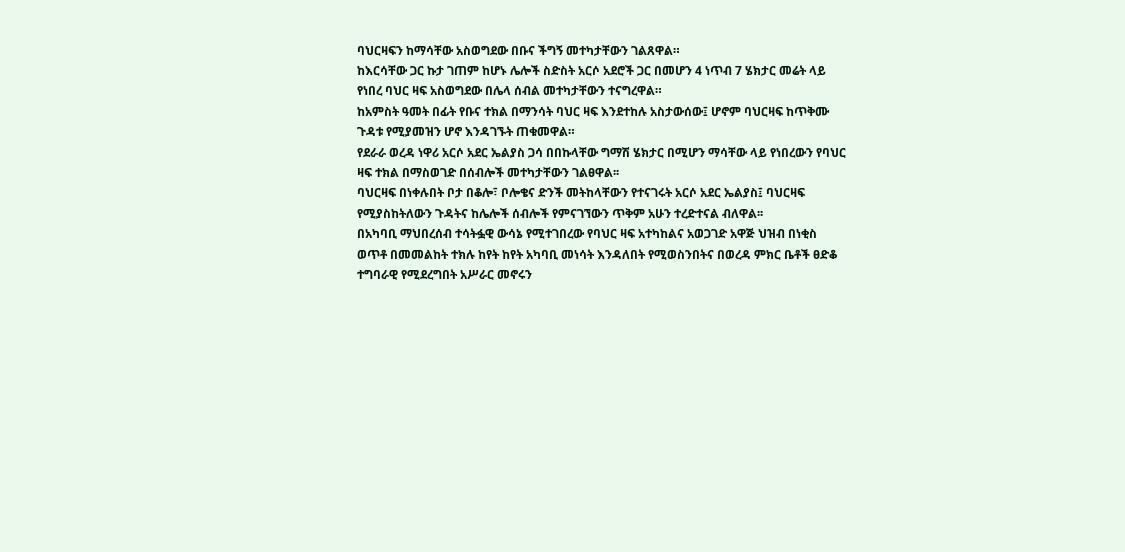ባህርዛፍን ከማሳቸው አስወግደው በቡና ችግኝ መተካታቸውን ገልጸዋል።
ከእርሳቸው ጋር ኩታ ገጠም ከሆኑ ሌሎች ስድስት አርሶ አደሮች ጋር በመሆን 4 ነጥብ 7 ሄክታር መሬት ላይ የነበረ ባህር ዛፍ አስወግደው በሌላ ሰብል መተካታቸውን ተናግረዋል።
ከአምስት ዓመት በፊት የቡና ተክል በማንሳት ባህር ዛፍ እንደተከሉ አስታውሰው፤ ሆኖም ባህርዛፍ ከጥቅሙ ጉዳቱ የሚያመዝን ሆኖ እንዳገኙት ጠቁመዋል።
የደራራ ወረዳ ነዋሪ አርሶ አደር ኤልያስ ጋሳ በበኩላቸው ግማሽ ሄክታር በሚሆን ማሳቸው ላይ የነበረውን የባህር ዛፍ ተክል በማስወገድ በሰብሎች መተካታቸውን ገልፀዋል፡፡
ባህርዛፍ በነቀሉበት ቦታ በቆሎ፣ ቦሎቄና ድንች መትከላቸውን የተናገሩት አርሶ አደር ኤልያስ፤ ባህርዛፍ የሚያስከትለውን ጉዳትና ከሌሎች ሰብሎች የምናገኘውን ጥቅም አሁን ተረድተናል ብለዋል፡፡
በአካባቢ ማህበረሰብ ተሳትፏዊ ውሳኔ የሚተገበረው የባህር ዛፍ አተካከልና አወጋገድ አዋጅ ህዝብ በነቂስ ወጥቶ በመመልከት ተክሉ ከየት ከየት አካባቢ መነሳት እንዳለበት የሚወስንበትና በወረዳ ምክር ቤቶች ፀድቆ ተግባራዊ የሚደረግበት አሥራር መኖሩን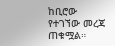ከቢሮው የተገኘው መረጃ ጠቁሟል።